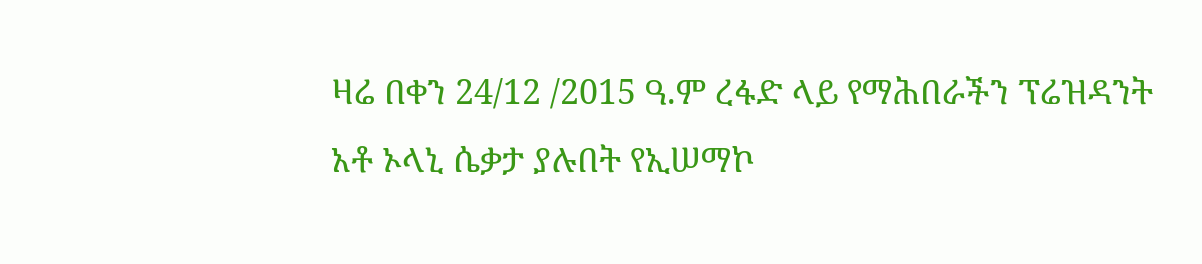ዛሬ በቀን 24/12 /2015 ዓ.ም ረፋድ ላይ የማሕበራችን ፕሬዝዳንት አቶ ኦላኒ ሴቃታ ያሉበት የኢሠማኮ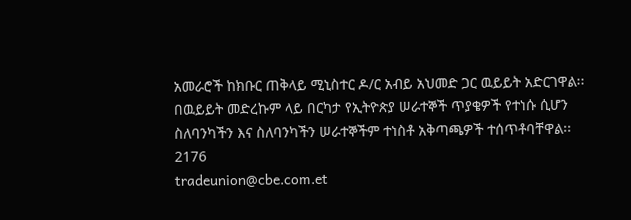አመራሮች ከክቡር ጠቅላይ ሚኒስተር ዶ/ር አብይ አህመድ ጋር ዉይይት አድርገዋል፡፡ በዉይይት መድረኩም ላይ በርካታ የኢትዮጵያ ሠራተኞች ጥያቄዎች የተነሱ ሲሆን ስለባንካችን እና ስለባንካችን ሠራተኞችም ተነስቶ አቅጣጫዎች ተሰጥቶባቸዋል፡፡
2176
tradeunion@cbe.com.et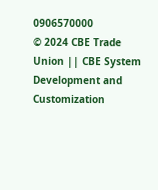0906570000
© 2024 CBE Trade Union || CBE System Development and Customization